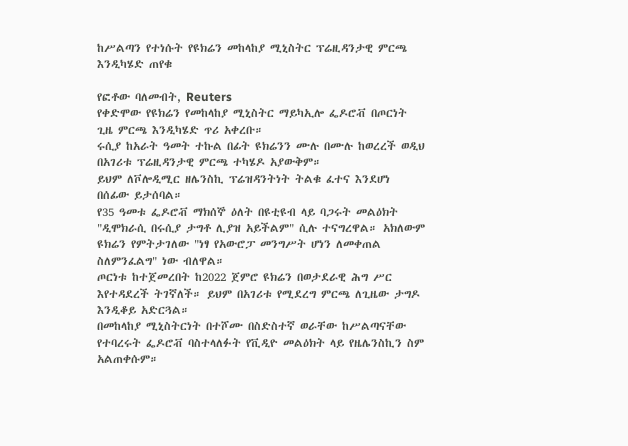ከሥልጣን የተነሱት የዩክሬን መከላከያ ሚኒስትር ፕሬዚዳንታዊ ምርጫ እንዲካሄድ ጠየቁ

የፎቶው ባለመብት, Reuters
የቀድሞው የዩክሬን የመከላከያ ሚኒስትር ማይካኢሎ ፌዶሮቭ በጦርነት ጊዜ ምርጫ እንዲካሄድ ጥሪ አቀረቡ።
ሩሲያ ከአራት ዓመት ተኩል በፊት ዩክሬንን ሙሉ በሙሉ ከወረረች ወዲህ በአገሪቱ ፕሬዚዳንታዊ ምርጫ ተካሄዶ አያውቅም።
ይህም ለቮሎዲሚር ዘሌንስኪ ፕሬዝዳንትነት ትልቁ ፈተና እንደሆነ በሰፊው ይታሰባል።
የ35 ዓመቱ ፌዶሮቭ ማክሰኞ ዕለት በዩቲዩብ ላይ ባጋሩት መልዕክት "ዲሞክራሲ በሩሲያ ታግቶ ሊያዝ አይችልም" ሲሉ ተናግረዋል። አክለውም ዩክሬን የምትታገለው "ነፃ የአውሮፓ መንግሥት ሆነን ለመቀጠል ስለምንፈልግ" ነው ብለዋል።
ጦርነቱ ከተጀመረበት ከ2022 ጀምሮ ዩክሬን በወታደራዊ ሕግ ሥር እየተዳደረች ትገኛለች። ይህም በአገሪቱ የሚደረግ ምርጫ ለጊዜው ታግዶ እንዲቆይ አድርጓል።
በመከላከያ ሚኒስትርነት በተሾሙ በስድስተኛ ወራቸው ከሥልጣናቸው የተባረሩት ፌዶሮቭ ባስተላለፉት የቪዲዮ መልዕክት ላይ የዜሌንስኪን ስም አልጠቀሱም።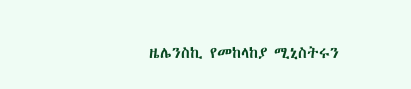ዜሌንስኪ የመከላከያ ሚኒስትሩን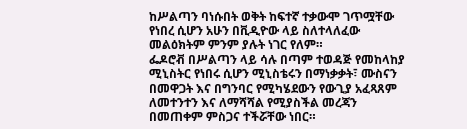ከሥልጣን ባነሱበት ወቅት ከፍተኛ ተቃውሞ ገጥሟቸው የነበረ ሲሆን አሁን በቪዲዮው ላይ ስለተላለፈው መልዕክትም ምንም ያሉት ነገር የለም።
ፌዶሮቭ በሥልጣን ላይ ሳሉ በጣም ተወዳጅ የመከላከያ ሚኒስትር የነበሩ ሲሆን ሚኒስቴሩን በማነቃቃት፣ ሙስናን በመዋጋት እና በግንባር የሚካሄደውን የውጊያ አፈጻጸም ለመተንተን እና ለማሻሻል የሚያስችል መረጃን በመጠቀም ምስጋና ተችሯቸው ነበር።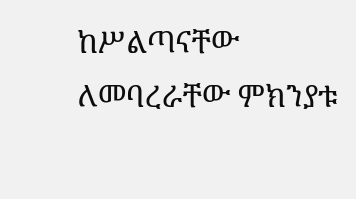ከሥልጣናቸው ለመባረራቸው ምክንያቱ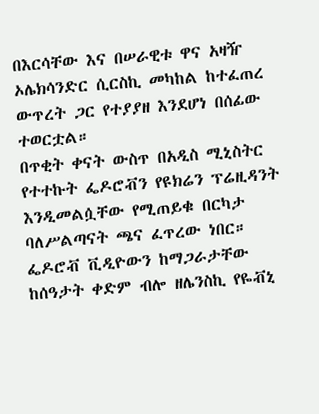በእርሳቸው እና በሠራዊቱ ዋና አዛዥ ኦሌክሳንድር ሲርስኪ መካከል ከተፈጠረ ውጥረት ጋር የተያያዘ እንደሆነ በሰፊው ተወርቷል።
በጥቂት ቀናት ውስጥ በአዲስ ሚኒስትር የተተኩት ፌዶሮቭን የዩክሬን ፕሬዚዳንት እንዲመልሷቸው የሚጠይቁ በርካታ ባለሥልጣናት ጫና ፈጥረው ነበር።
ፌዶሮቭ ቪዲዮውን ከማጋራታቸው ከሰዓታት ቀድም ብሎ ዘሌንስኪ የዬቭኒ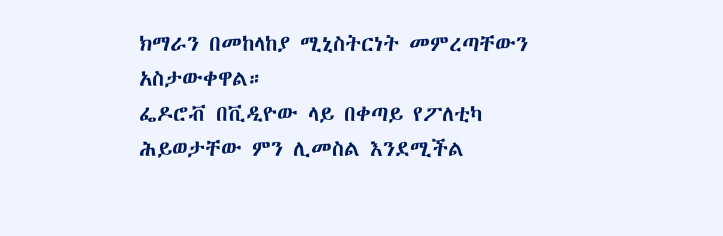ክማራን በመከላከያ ሚኒስትርነት መምረጣቸውን አስታውቀዋል።
ፌዶሮቭ በቪዲዮው ላይ በቀጣይ የፖለቲካ ሕይወታቸው ምን ሊመስል እንደሚችል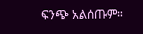ፍንጭ አልሰጡም።